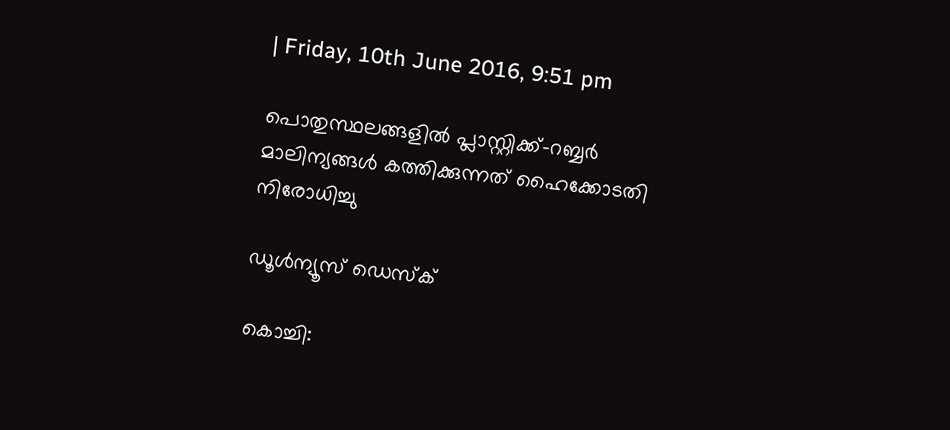| Friday, 10th June 2016, 9:51 pm

പൊതുസ്ഥലങ്ങളില്‍ പ്ലാസ്റ്റിക്ക്-റബ്ബര്‍ മാലിന്യങ്ങള്‍ കത്തിക്കുന്നത് ഹൈക്കോടതി നിരോധിച്ചു

ഡൂള്‍ന്യൂസ് ഡെസ്‌ക്

കൊച്ചി: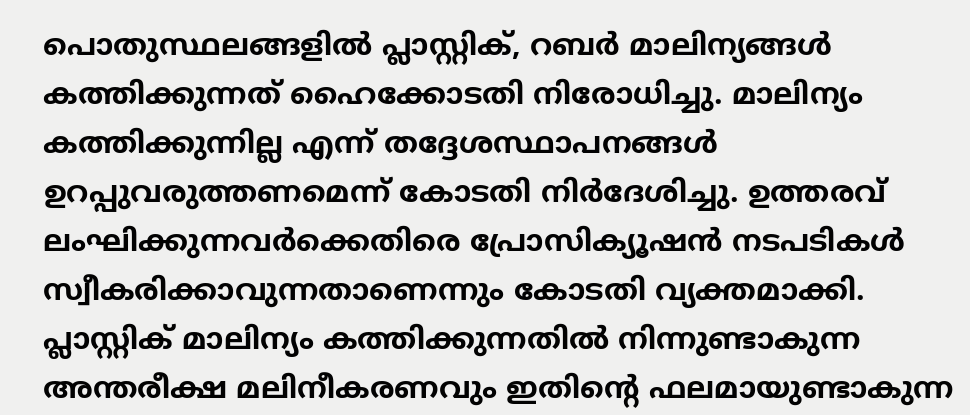പൊതുസ്ഥലങ്ങളില്‍ പ്ലാസ്റ്റിക്, റബര്‍ മാലിന്യങ്ങള്‍ കത്തിക്കുന്നത് ഹൈക്കോടതി നിരോധിച്ചു. മാലിന്യം കത്തിക്കുന്നില്ല എന്ന് തദ്ദേശസ്ഥാപനങ്ങള്‍ ഉറപ്പുവരുത്തണമെന്ന് കോടതി നിര്‍ദേശിച്ചു. ഉത്തരവ് ലംഘിക്കുന്നവര്‍ക്കെതിരെ പ്രോസിക്യൂഷന്‍ നടപടികള്‍ സ്വീകരിക്കാവുന്നതാണെന്നും കോടതി വ്യക്തമാക്കി. പ്ലാസ്റ്റിക് മാലിന്യം കത്തിക്കുന്നതില്‍ നിന്നുണ്ടാകുന്ന അന്തരീക്ഷ മലിനീകരണവും ഇതിന്റെ ഫലമായുണ്ടാകുന്ന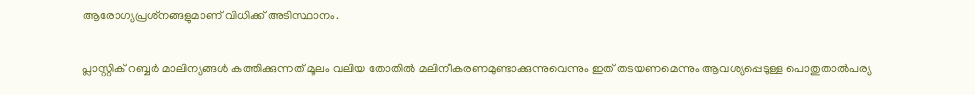ആരോഗ്യപ്രശ്‌നങ്ങളുമാണ് വിധിക്ക് അടിസ്ഥാനം.

പ്ലാസ്റ്റിക് റബ്ബര്‍ മാലിന്യങ്ങള്‍ കത്തിക്കുന്നത് മൂലം വലിയ തോതില്‍ മലിനീകരണമുണ്ടാക്കുന്നുവെന്നും ഇത് തടയണമെന്നും ആവശ്യപ്പെടുള്ള പൊതുതാല്‍പര്യ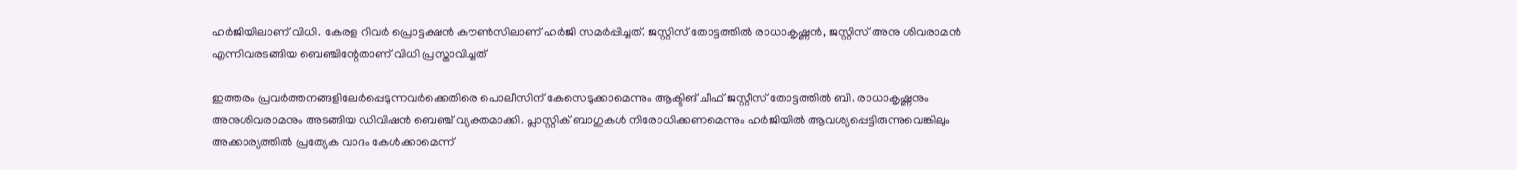ഹര്‍ജിയിലാണ് വിധി. കേരള റിവര്‍ പ്രൊട്ടക്ഷന്‍ കൗണ്‍സിലാണ് ഹര്‍ജി സമര്‍പ്പിച്ചത്. ജസ്റ്റിസ് തോട്ടത്തില്‍ രാധാകൃഷ്ണന്‍, ജസ്റ്റിസ് അനു ശിവരാമന്‍ എന്നിവരടങ്ങിയ ബെഞ്ചിന്റേതാണ് വിധി പ്രസ്താവിച്ചത്

ഇത്തരം പ്രവര്‍ത്തനങ്ങളിലേര്‍പ്പെടുന്നവര്‍ക്കെതിരെ പൊലീസിന് കേസെടുക്കാമെന്നും ആക്ടിങ് ചീഫ് ജസ്റ്റീസ് തോട്ടത്തില്‍ ബി. രാധാകൃഷ്ണനും അനുശിവരാമനും അടങ്ങിയ ഡിവിഷന്‍ ബെഞ്ച് വ്യക്തമാക്കി. പ്ലാസ്റ്റിക് ബാഗുകള്‍ നിരോധിക്കണമെന്നും ഹര്‍ജിയില്‍ ആവശ്യപ്പെട്ടിരുന്നുവെങ്കിലും അക്കാര്യത്തില്‍ പ്രത്യേക വാദം കേള്‍ക്കാമെന്ന്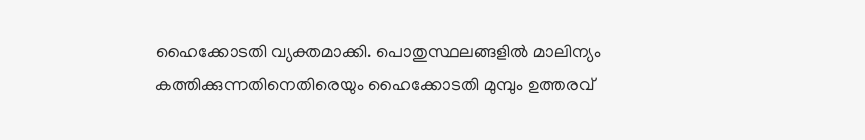ഹൈക്കോടതി വ്യക്തമാക്കി. പൊതുസ്ഥലങ്ങളില്‍ മാലിന്യം കത്തിക്കുന്നതിനെതിരെയും ഹൈക്കോടതി മുമ്പും ഉത്തരവ്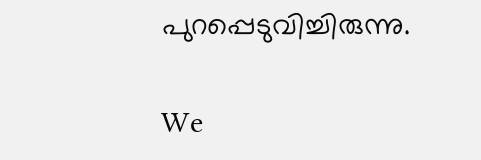പുറപ്പെടുവിച്ചിരുന്നു.

We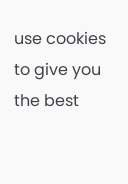use cookies to give you the best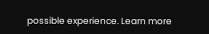possible experience. Learn more